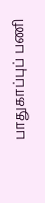பாதுகாப்புப் பணி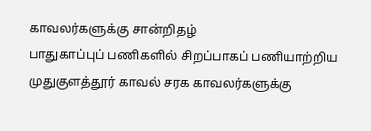காவலர்களுக்கு சான்றிதழ்
பாதுகாப்புப் பணிகளில் சிறப்பாகப் பணியாற்றிய முதுகுளத்தூர் காவல் சரக காவலர்களுக்கு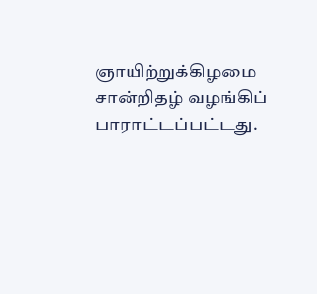ஞாயிற்றுக்கிழமை சான்றிதழ் வழங்கிப் பாராட்டப்பட்டது.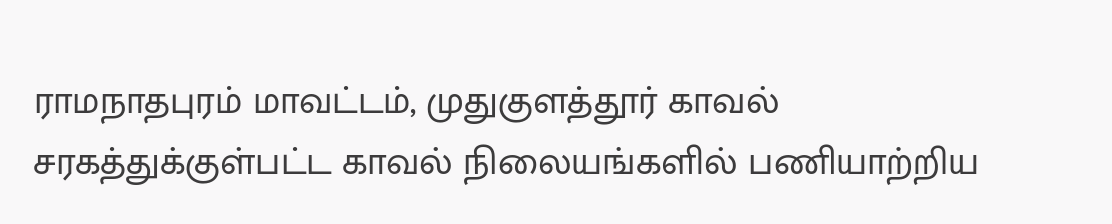ராமநாதபுரம் மாவட்டம், முதுகுளத்தூர் காவல் சரகத்துக்குள்பட்ட காவல் நிலையங்களில் பணியாற்றிய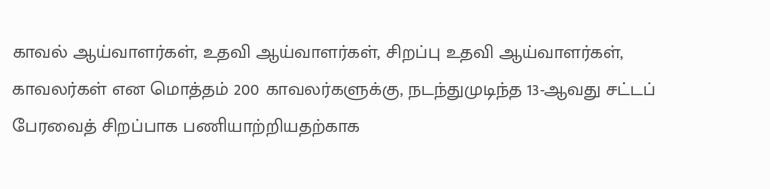காவல் ஆய்வாளர்கள், உதவி ஆய்வாளர்கள், சிறப்பு உதவி ஆய்வாளர்கள், காவலர்கள் என மொத்தம் 200 காவலர்களுக்கு, நடந்துமுடிந்த 13-ஆவது சட்டப் பேரவைத் சிறப்பாக பணியாற்றியதற்காக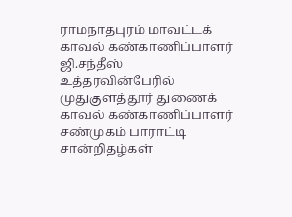ராமநாதபுரம் மாவட்டக் காவல் கண்காணிப்பாளர் ஜி.சந்தீஸ் உத்தரவின்பேரில் முதுகுளத்தூர் துணைக் காவல் கண்காணிப்பாளர் சண்முகம் பாராட்டி சான்றிதழ்கள்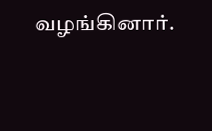வழங்கினார்.